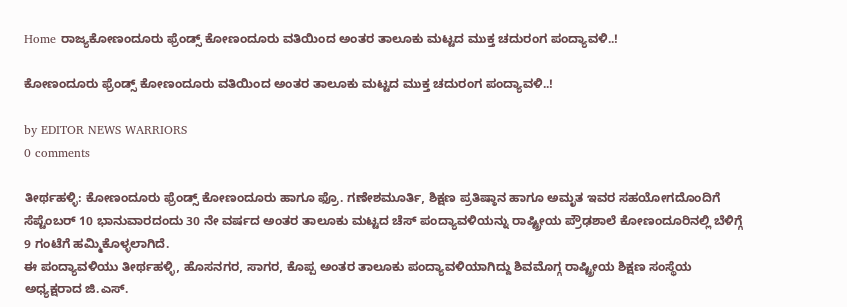Home ರಾಜ್ಯಕೋಣಂದೂರು ಫ್ರೆಂಡ್ಸ್ ಕೋಣಂದೂರು ವತಿಯಿಂದ ಅಂತರ ತಾಲೂಕು ಮಟ್ಟದ ಮುಕ್ತ ಚದುರಂಗ ಪಂದ್ಯಾವಳಿ..!

ಕೋಣಂದೂರು ಫ್ರೆಂಡ್ಸ್ ಕೋಣಂದೂರು ವತಿಯಿಂದ ಅಂತರ ತಾಲೂಕು ಮಟ್ಟದ ಮುಕ್ತ ಚದುರಂಗ ಪಂದ್ಯಾವಳಿ..!

by EDITOR NEWS WARRIORS
0 comments

ತೀರ್ಥಹಳ್ಳಿ: ಕೋಣಂದೂರು ಫ್ರೆಂಡ್ಸ್ ಕೋಣಂದೂರು ಹಾಗೂ ಫ್ರೊ. ಗಣೇಶಮೂರ್ತಿ, ಶಿಕ್ಷಣ ಪ್ರತಿಷ್ಠಾನ ಹಾಗೂ ಅಮೃತ ಇವರ ಸಹಯೋಗದೊಂದಿಗೆ ಸೆಪ್ಟೆಂಬರ್ 10 ಭಾನುವಾರದಂದು 30 ನೇ ವರ್ಷದ ಅಂತರ ತಾಲೂಕು ಮಟ್ಟದ ಚೆಸ್ ಪಂದ್ಯಾವಳಿಯನ್ನು ರಾಷ್ಟ್ರೀಯ ಪ್ರೌಢಶಾಲೆ ಕೋಣಂದೂರಿನಲ್ಲಿ ಬೆಳಿಗ್ಗೆ 9 ಗಂಟೆಗೆ ಹಮ್ಮಿಕೊಳ್ಳಲಾಗಿದೆ.
ಈ ಪಂದ್ಯಾವಳಿಯು ತೀರ್ಥಹಳ್ಳಿ, ಹೊಸನಗರ, ಸಾಗರ, ಕೊಪ್ಪ ಅಂತರ ತಾಲೂಕು ಪಂದ್ಯಾವಳಿಯಾಗಿದ್ದು ಶಿವಮೊಗ್ಗ ರಾಷ್ಟ್ರೀಯ ಶಿಕ್ಷಣ ಸಂಸ್ಥೆಯ ಅಧ್ಯಕ್ಷರಾದ ಜಿ.ಎಸ್.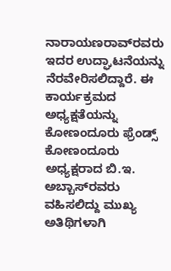ನಾರಾಯಣರಾವ್‌ರವರು ಇದರ ಉದ್ಘಾಟನೆಯನ್ನು ನೆರವೇರಿಸಲಿದ್ದಾರೆ‌. ಈ ಕಾರ್ಯಕ್ರಮದ ಅಧ್ಯಕ್ಷತೆಯನ್ನು ಕೋಣಂದೂರು ಫ್ರೆಂಡ್ಸ್ ಕೋಣಂದೂರು ಅಧ್ಯಕ್ಷರಾದ ಬಿ.ಇ. ಅಬ್ಬಾಸ್‌ರವರು ವಹಿಸಲಿದ್ದು ಮುಖ್ಯ ಅತಿಥಿಗಳಾಗಿ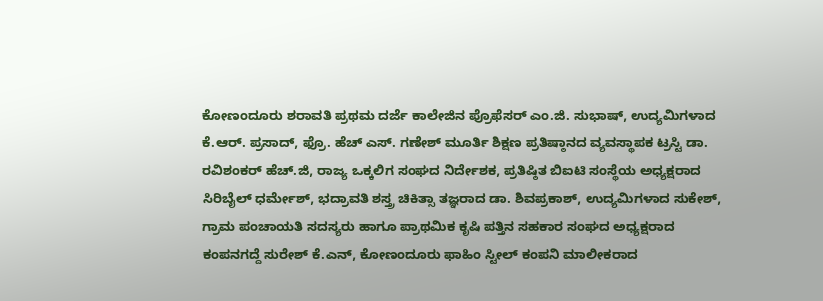ಕೋಣಂದೂರು ಶರಾವತಿ ಪ್ರಥಮ ದರ್ಜೆ ಕಾಲೇಜಿನ ಪ್ರೊಫೆಸರ್ ಎಂ.ಜಿ. ಸುಭಾಷ್, ಉದ್ಯಮಿಗಳಾದ ಕೆ.ಆರ್. ಪ್ರಸಾದ್, ಫ್ರೊ. ಹೆಚ್ ಎಸ್. ಗಣೇಶ್ ಮೂರ್ತಿ ಶಿಕ್ಷಣ ಪ್ರತಿಷ್ಠಾನದ ವ್ಯವಸ್ಥಾಪಕ ಟ್ರಸ್ಟಿ ಡಾ. ರವಿಶಂಕರ್ ಹೆಚ್.ಜಿ, ರಾಜ್ಯ ಒಕ್ಕಲಿಗ ಸಂಘದ ನಿರ್ದೇಶಕ, ಪ್ರತಿಷ್ಠಿತ ಬಿಐಟಿ ಸಂಸ್ಥೆಯ ಅಧ್ಯಕ್ಷರಾದ ಸಿರಿಬೈಲ್ ಧರ್ಮೇಶ್, ಭದ್ರಾವತಿ ಶಸ್ತ್ರ ಚಿಕಿತ್ಸಾ ತಜ್ಞರಾದ ಡಾ. ಶಿವಪ್ರಕಾಶ್, ಉದ್ಯಮಿಗಳಾದ ಸುಕೇಶ್, ಗ್ರಾಮ ಪಂಚಾಯತಿ ಸದಸ್ಯರು ಹಾಗೂ ಪ್ರಾಥಮಿಕ ಕೃಷಿ ಪತ್ತಿನ ಸಹಕಾರ ಸಂಘದ ಅಧ್ಯಕ್ಷರಾದ ಕಂಪನಗದ್ದೆ ಸುರೇಶ್ ಕೆ.ಎನ್, ಕೋಣಂದೂರು ಫಾಹಿಂ ಸ್ಟೀಲ್ ಕಂಪನಿ ಮಾಲೀಕರಾದ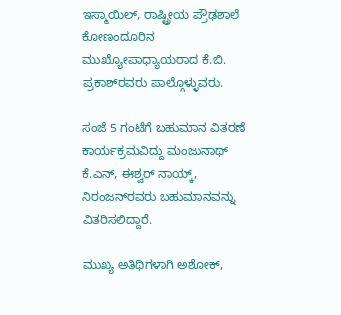ಇಸ್ಮಾಯಿಲ್, ರಾಷ್ಟ್ರೀಯ ಪ್ರೌಢಶಾಲೆ ಕೋಣಂದೂರಿನ ಮುಖ್ಯೋಪಾಧ್ಯಾಯರಾದ ಕೆ.ಬಿ. ಪ್ರಕಾಶ್‌ರವರು ಪಾಲ್ಗೊಳ್ಳುವರು.

ಸಂಜೆ 5 ಗಂಟೆಗೆ ಬಹುಮಾನ ವಿತರಣೆ ಕಾರ್ಯಕ್ರಮವಿದ್ದು ಮಂಜುನಾಥ್ ಕೆ.ಎನ್, ಈಶ್ವರ್ ನಾಯ್ಕ್, ನಿರಂಜನ್‌ರವರು ಬಹುಮಾನವನ್ನು ವಿತರಿಸಲಿದ್ದಾರೆ.

ಮುಖ್ಯ ಅತಿಥಿಗಳಾಗಿ ಅಶೋಕ್,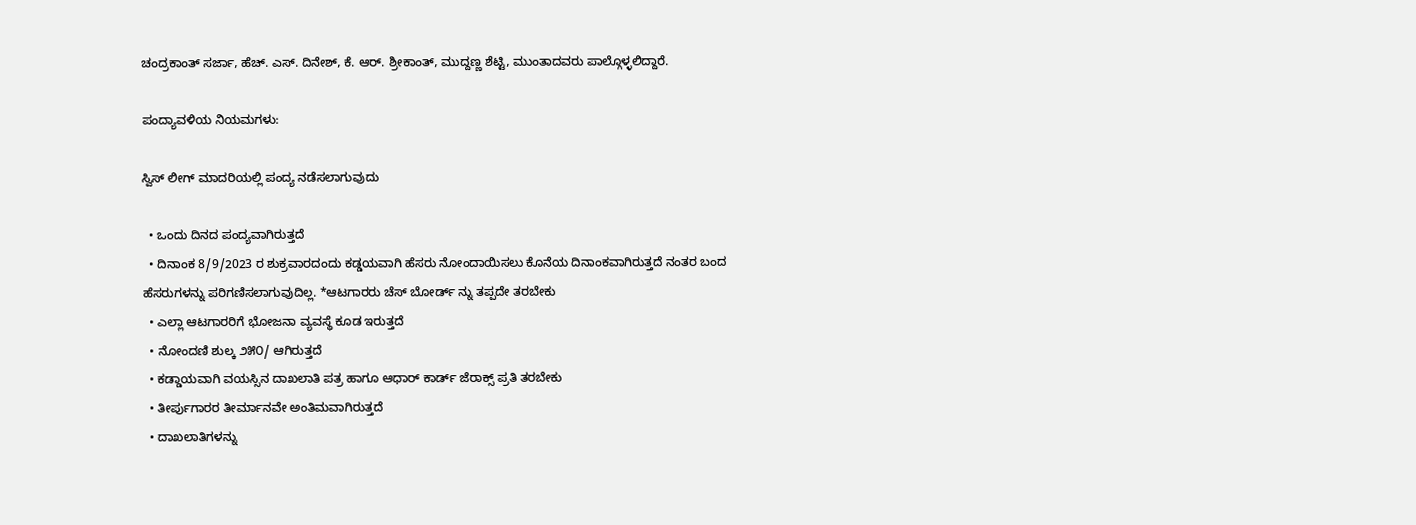ಚಂದ್ರಕಾಂತ್ ಸರ್ಜಾ, ಹೆಚ್. ಎಸ್. ದಿನೇಶ್, ಕೆ. ಆರ್. ಶ್ರೀಕಾಂತ್, ಮುದ್ದಣ್ಣ ಶೆಟ್ಟಿ, ಮುಂತಾದವರು ಪಾಲ್ಗೊಳ್ಳಲಿದ್ದಾರೆ‌.

ಪಂದ್ಯಾವಳಿಯ ನಿಯಮಗಳು:

ಸ್ವಿಸ್ ಲೀಗ್ ಮಾದರಿಯಲ್ಲಿ ಪಂದ್ಯ ನಡೆಸಲಾಗುವುದು

  • ಒಂದು ದಿನದ ಪಂದ್ಯವಾಗಿರುತ್ತದೆ
  • ದಿನಾಂಕ 8/9/2023 ರ ಶುಕ್ರವಾರದಂದು ಕಡ್ಡಯವಾಗಿ ಹೆಸರು ನೋಂದಾಯಿಸಲು ಕೊನೆಯ ದಿನಾಂಕವಾಗಿರುತ್ತದೆ ನಂತರ ಬಂದ ಹೆಸರುಗಳನ್ನು ಪರಿಗಣಿಸಲಾಗುವುದಿಲ್ಲ. *ಆಟಗಾರರು ಚೆಸ್ ಬೋರ್ಡ್‌ ನ್ನು ತಪ್ಪದೇ ತರಬೇಕು‌
  • ಎಲ್ಲಾ ಆಟಗಾರರಿಗೆ ಭೋಜನಾ ವ್ಯವಸ್ಥೆ ಕೂಡ ಇರುತ್ತದೆ
  • ನೋಂದಣಿ ಶುಲ್ಕ ೨೫೦/ ಆಗಿರುತ್ತದೆ
  • ಕಡ್ಡಾಯವಾಗಿ ವಯಸ್ಸಿನ ದಾಖಲಾತಿ ಪತ್ರ ಹಾಗೂ ಆಧಾರ್ ಕಾರ್ಡ್ ಜೆರಾಕ್ಸ್ ಪ್ರತಿ ತರಬೇಕು
  • ತೀರ್ಪುಗಾರರ ತೀರ್ಮಾನವೇ ಅಂತಿಮವಾಗಿರುತ್ತದೆ
  • ದಾಖಲಾತಿಗಳನ್ನು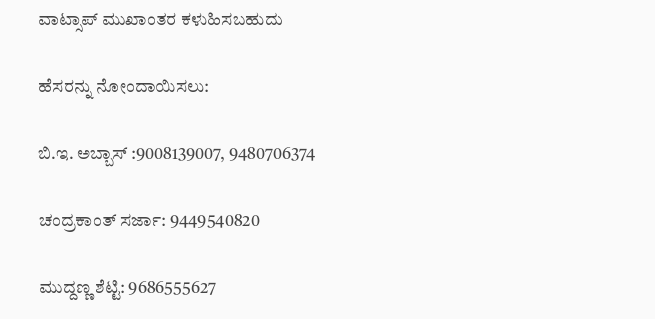ವಾಟ್ಸಾಪ್ ಮುಖಾಂತರ ಕಳುಹಿಸಬಹುದು

ಹೆಸರನ್ನು ನೋಂದಾಯಿಸಲು:

ಬಿ.ಇ. ಅಬ್ಬಾಸ್ :9008139007, 9480706374

ಚಂದ್ರಕಾಂತ್ ಸರ್ಜಾ: 9449540820

ಮುದ್ದಣ್ಣ ಶೆಟ್ಟಿ: 9686555627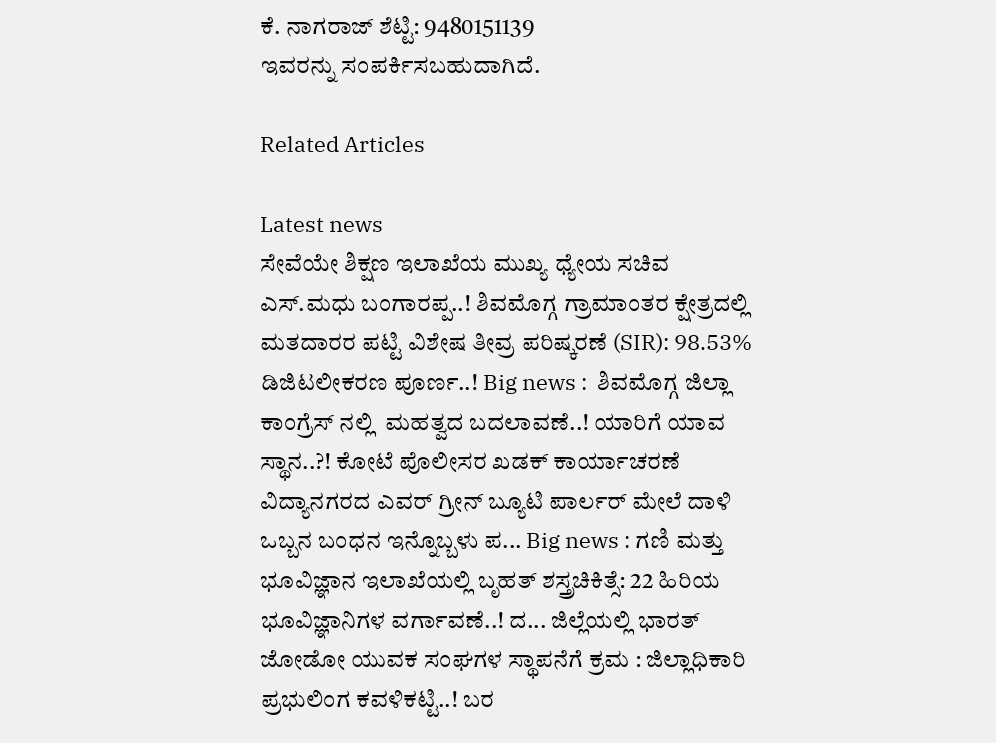ಕೆ. ನಾಗರಾಜ್ ಶೆಟ್ಟಿ: 9480151139
ಇವರನ್ನು ಸಂಪರ್ಕಿಸಬಹುದಾಗಿದೆ.

Related Articles

Latest news
ಸೇವೆಯೇ ಶಿಕ್ಷಣ ಇಲಾಖೆಯ ಮುಖ್ಯ ಧ್ಯೇಯ ಸಚಿವ ಎಸ್.ಮಧು ಬಂಗಾರಪ್ಪ..! ಶಿವಮೊಗ್ಗ ಗ್ರಾಮಾಂತರ ಕ್ಷೇತ್ರದಲ್ಲಿ ಮತದಾರರ ಪಟ್ಟಿ ವಿಶೇಷ ತೀವ್ರ ಪರಿಷ್ಕರಣೆ (SIR): 98.53% ಡಿಜಿಟಲೀಕರಣ ಪೂರ್ಣ..! Big news :  ಶಿವಮೊಗ್ಗ ಜಿಲ್ಲಾ ಕಾಂಗ್ರೆಸ್ ನಲ್ಲಿ  ಮಹತ್ವದ ಬದಲಾವಣೆ..! ಯಾರಿಗೆ ಯಾವ ಸ್ಥಾನ..?! ಕೋಟೆ ಪೊಲೀಸರ ಖಡಕ್ ಕಾರ್ಯಾಚರಣೆ ವಿದ್ಯಾನಗರದ ಎವರ್ ಗ್ರೀನ್ ಬ್ಯೂಟಿ ಪಾರ್ಲರ್ ಮೇಲೆ ದಾಳಿ  ಒಬ್ಬನ ಬಂಧನ ಇನ್ನೊಬ್ಬಳು ಪ... Big news : ಗಣಿ ಮತ್ತು ಭೂವಿಜ್ಞಾನ ಇಲಾಖೆಯಲ್ಲಿ ಬೃಹತ್ ಶಸ್ತ್ರಚಿಕಿತ್ಸೆ: 22 ಹಿರಿಯ ಭೂವಿಜ್ಞಾನಿಗಳ ವರ್ಗಾವಣೆ..! ದ... ಜಿಲ್ಲೆಯಲ್ಲಿ ಭಾರತ್ ಜೋಡೋ ಯುವಕ ಸಂಘಗಳ ಸ್ಥಾಪನೆಗೆ ಕ್ರಮ : ಜಿಲ್ಲಾಧಿಕಾರಿ ಪ್ರಭುಲಿಂಗ ಕವಳಿಕಟ್ಟಿ..! ಬರ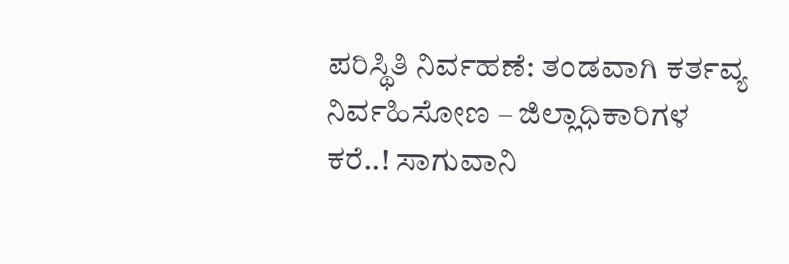ಪರಿಸ್ಥಿತಿ ನಿರ್ವಹಣೆ: ತಂಡವಾಗಿ ಕರ್ತವ್ಯ ನಿರ್ವಹಿಸೋಣ – ಜಿಲ್ಲಾಧಿಕಾರಿಗಳ ಕರೆ..! ಸಾಗುವಾನಿ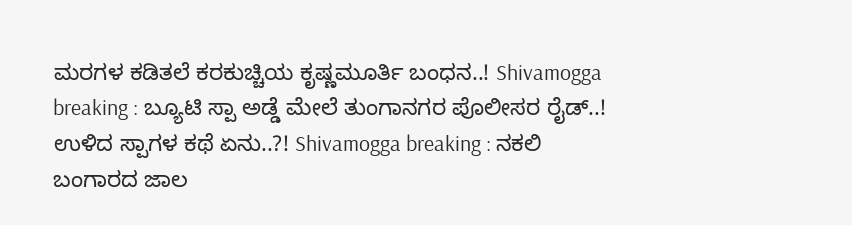ಮರಗಳ ಕಡಿತಲೆ ಕರಕುಚ್ಚಿಯ ಕೃಷ್ಣಮೂರ್ತಿ ಬಂಧನ..! Shivamogga breaking : ಬ್ಯೂಟಿ ಸ್ಪಾ ಅಡ್ಡೆ ಮೇಲೆ ತುಂಗಾನಗರ ಪೊಲೀಸರ ರೈಡ್..! ಉಳಿದ ಸ್ಪಾಗಳ ಕಥೆ ಏನು..?! Shivamogga breaking : ನಕಲಿ ಬಂಗಾರದ ಜಾಲ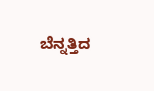ಬೆನ್ನತ್ತಿದ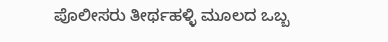ಪೊಲೀಸರು ತೀರ್ಥಹಳ್ಳಿ ಮೂಲದ ಒಬ್ಬ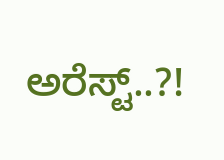ಅರೆಸ್ಟ್..?!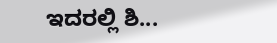ಇದರಲ್ಲಿ ಶಿ...